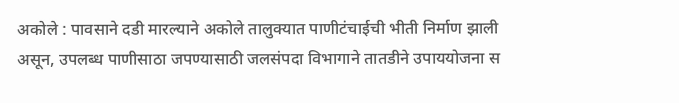अकोले : पावसाने दडी मारल्याने अकोले तालुक्यात पाणीटंचाईची भीती निर्माण झाली असून, उपलब्ध पाणीसाठा जपण्यासाठी जलसंपदा विभागाने तातडीने उपाययोजना स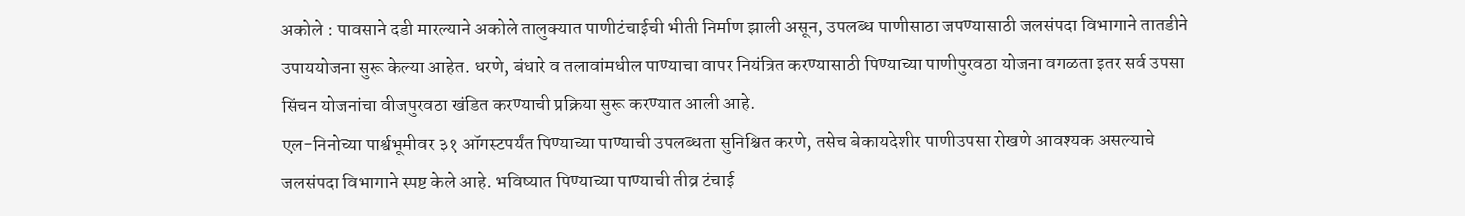अकोले : पावसाने दडी मारल्याने अकोले तालुक्यात पाणीटंचाईची भीती निर्माण झाली असून, उपलब्ध पाणीसाठा जपण्यासाठी जलसंपदा विभागाने तातडीने उपाययोजना सुरू केल्या आहेत. धरणे, बंधारे व तलावांमधील पाण्याचा वापर नियंत्रित करण्यासाठी पिण्याच्या पाणीपुरवठा योजना वगळता इतर सर्व उपसा सिंचन योजनांचा वीजपुरवठा खंडित करण्याची प्रक्रिया सुरू करण्यात आली आहे.
एल-निनोच्या पार्श्वभूमीवर ३१ ऑगस्टपर्यंत पिण्याच्या पाण्याची उपलब्धता सुनिश्चित करणे, तसेच बेकायदेशीर पाणीउपसा रोखणे आवश्यक असल्याचे जलसंपदा विभागाने स्पष्ट केले आहे. भविष्यात पिण्याच्या पाण्याची तीव्र टंचाई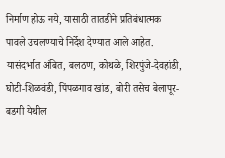निर्माण होऊ नये, यासाठी तातडीने प्रतिबंधात्मक पावले उचलण्याचे निर्देश देण्यात आले आहेत.
यासंदर्भात अंबित, बलठण, कोथळे, शिरपुंजे-देवहांडी, घोटी-शिळवंडी, पिंपळगाव खांड, बोरी तसेच बेलापूर-बडगी येथील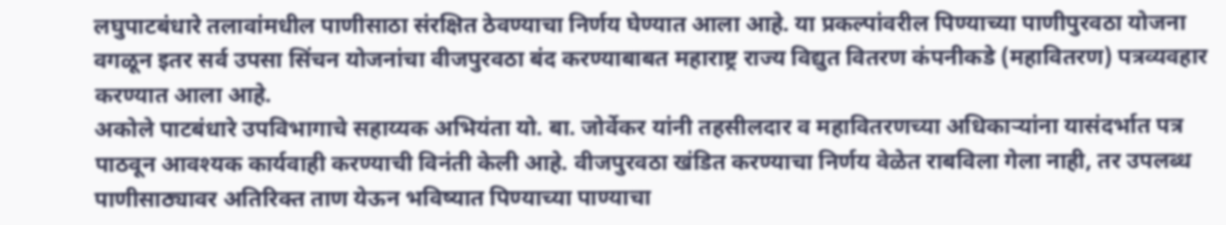लघुपाटबंधारे तलावांमधील पाणीसाठा संरक्षित ठेवण्याचा निर्णय घेण्यात आला आहे. या प्रकल्पांवरील पिण्याच्या पाणीपुरवठा योजना वगळून इतर सर्व उपसा सिंचन योजनांचा वीजपुरवठा बंद करण्याबाबत महाराष्ट्र राज्य विद्युत वितरण कंपनीकडे (महावितरण) पत्रव्यवहार करण्यात आला आहे.
अकोले पाटबंधारे उपविभागाचे सहाय्यक अभियंता यो. बा. जोर्वेकर यांनी तहसीलदार व महावितरणच्या अधिकाऱ्यांना यासंदर्भात पत्र पाठवून आवश्यक कार्यवाही करण्याची विनंती केली आहे. वीजपुरवठा खंडित करण्याचा निर्णय वेळेत राबविला गेला नाही, तर उपलब्ध पाणीसाठ्यावर अतिरिक्त ताण येऊन भविष्यात पिण्याच्या पाण्याचा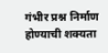गंभीर प्रश्न निर्माण होण्याची शक्यता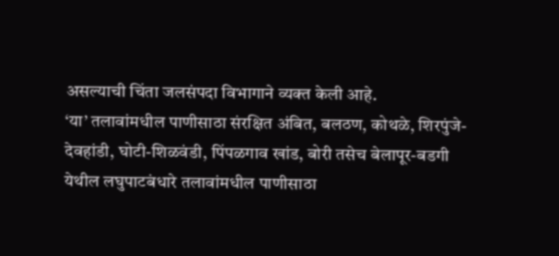असल्याची चिंता जलसंपदा विभागाने व्यक्त केली आहे.
‘या’ तलावांमधील पाणीसाठा संरक्षित अंबित, बलठण, कोथळे, शिरपुंजे-देवहांडी, घोटी-शिळवंडी, पिंपळगाव खांड, बोरी तसेच बेलापूर-बडगी येथील लघुपाटबंधारे तलावांमधील पाणीसाठा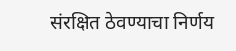संरक्षित ठेवण्याचा निर्णय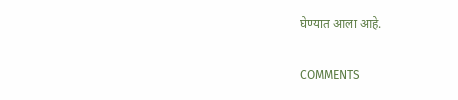घेण्यात आला आहे.

COMMENTS